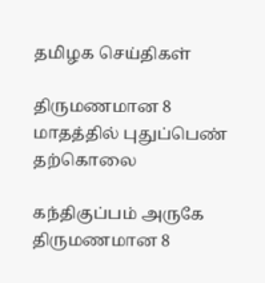தமிழக செய்திகள்

திருமணமான 8 மாதத்தில் புதுப்பெண் தற்கொலை

கந்திகுப்பம் அருகே திருமணமான 8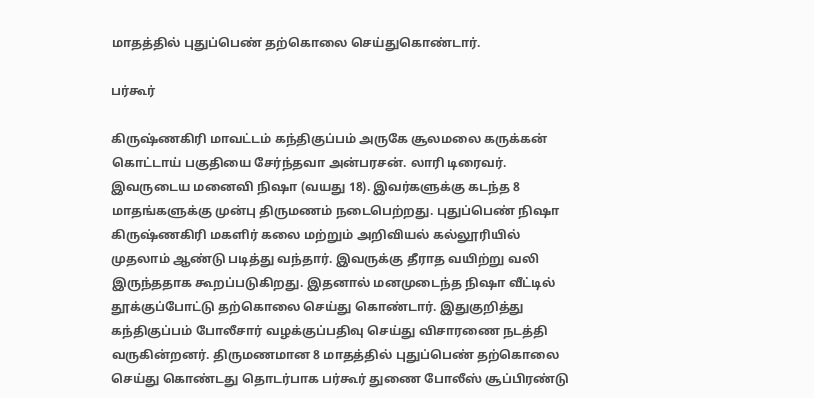மாதத்தில் புதுப்பெண் தற்கொலை செய்துகொண்டார்.

பர்கூர்

கிருஷ்ணகிரி மாவட்டம் கந்திகுப்பம் அருகே சூலமலை கருக்கன் கொட்டாய் பகுதியை சேர்ந்தவா அன்பரசன். லாரி டிரைவர். இவருடைய மனைவி நிஷா (வயது 18). இவர்களுக்கு கடந்த 8 மாதங்களுக்கு முன்பு திருமணம் நடைபெற்றது. புதுப்பெண் நிஷா கிருஷ்ணகிரி மகளிர் கலை மற்றும் அறிவியல் கல்லூரியில் முதலாம் ஆண்டு படித்து வந்தார். இவருக்கு தீராத வயிற்று வலி இருந்ததாக கூறப்படுகிறது. இதனால் மனமுடைந்த நிஷா வீட்டில் தூக்குப்போட்டு தற்கொலை செய்து கொண்டார். இதுகுறித்து கந்திகுப்பம் போலீசார் வழக்குப்பதிவு செய்து விசாரணை நடத்தி வருகின்றனர். திருமணமான 8 மாதத்தில் புதுப்பெண் தற்கொலை செய்து கொண்டது தொடர்பாக பர்கூர் துணை போலீஸ் சூப்பிரண்டு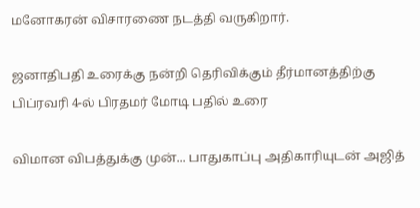மனோகரன் விசாரணை நடத்தி வருகிறார்.

ஜனாதிபதி உரைக்கு நன்றி தெரிவிக்கும் தீர்மானத்திற்கு பிப்ரவரி 4-ல் பிரதமர் மோடி பதில் உரை

விமான விபத்துக்கு முன்... பாதுகாப்பு அதிகாரியுடன் அஜித்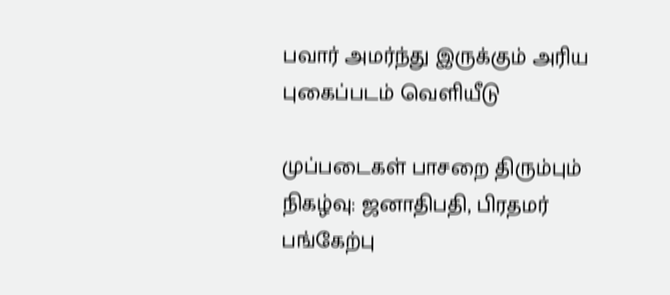பவார் அமர்ந்து இருக்கும் அரிய புகைப்படம் வெளியீடு

முப்படைகள் பாசறை திரும்பும் நிகழ்வு: ஜனாதிபதி, பிரதமர் பங்கேற்பு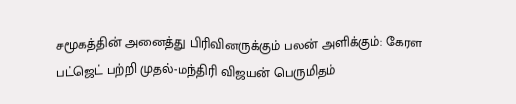சமூகத்தின் அனைத்து பிரிவினருக்கும் பலன் அளிக்கும்: கேரள பட்ஜெட் பற்றி முதல்-மந்திரி விஜயன் பெருமிதம்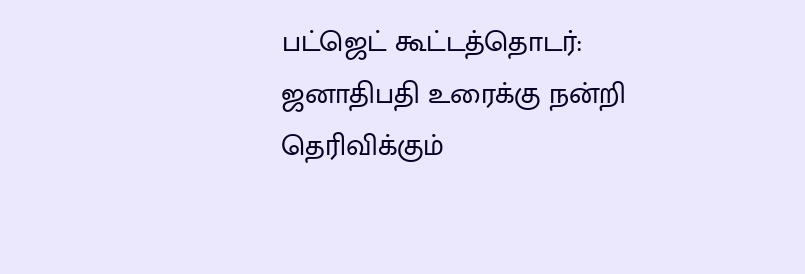பட்ஜெட் கூட்டத்தொடர்: ஜனாதிபதி உரைக்கு நன்றி தெரிவிக்கும்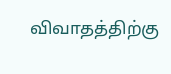விவாதத்திற்கு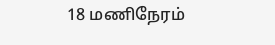18 மணிநேரம்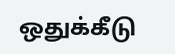ஒதுக்கீடு